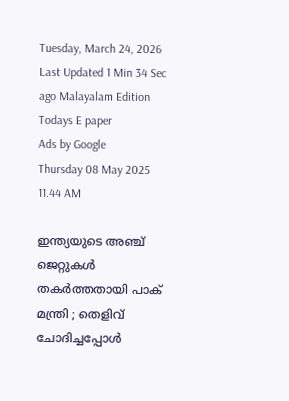Tuesday, March 24, 2026 Last Updated 1 Min 34 Sec ago Malayalam Edition
Todays E paper
Ads by Google
Thursday 08 May 2025 11.44 AM

ഇന്ത്യയുടെ അഞ്ച് ജെറ്റുകള്‍ തകര്‍ത്തതായി പാക് മന്ത്രി ; തെളിവ് ചോദിച്ചപ്പോള്‍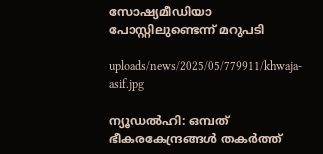സോഷ്യമീഡിയാ പോസ്റ്റിലുണ്ടെന്ന് മറുപടി

uploads/news/2025/05/779911/khwaja-asif.jpg

ന്യൂഡല്‍ഹി: ഒമ്പത് ഭീകരകേന്ദ്രങ്ങള്‍ തകര്‍ത്ത്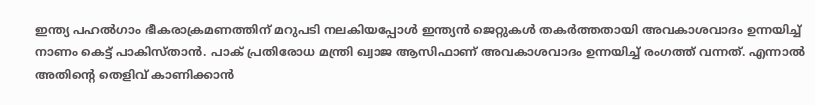ഇന്ത്യ പഹല്‍ഗാം ഭീകരാക്രമണത്തിന് മറുപടി നലകിയപ്പോള്‍ ഇന്ത്യന്‍ ജെറ്റുകള്‍ തകര്‍ത്തതായി അവകാശവാദം ഉന്നയിച്ച് നാണം കെട്ട് പാകിസ്താന്‍. പാക് പ്രതിരോധ മന്ത്രി ഖ്വാജ ആസിഫാണ് അവകാശവാദം ഉന്നയിച്ച് രംഗത്ത് വന്നത്. എന്നാല്‍ അതിന്റെ തെളിവ് കാണിക്കാന്‍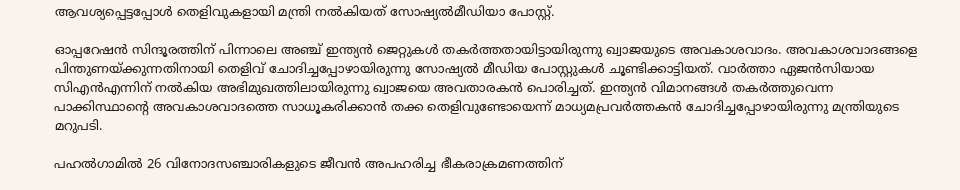ആവശ്യപ്പെട്ടപ്പോള്‍ തെളിവുകളായി മന്ത്രി നല്‍കിയത് സോഷ്യല്‍മീഡിയാ പോസ്റ്റ്.

ഓപ്പറേഷന്‍ സിന്ദൂരത്തിന് പിന്നാലെ അഞ്ച് ഇന്ത്യന്‍ ജെറ്റുകള്‍ തകര്‍ത്തതായിട്ടായിരുന്നു ഖ്വാജയുടെ അവകാശവാദം. അവകാശവാദങ്ങളെ പിന്തുണയ്ക്കുന്നതിനായി തെളിവ് ചോദിച്ചപ്പോഴായിരുന്നു സോഷ്യല്‍ മീഡിയ പോസ്റ്റുകള്‍ ചൂണ്ടിക്കാട്ടിയത്. വാര്‍ത്താ ഏജന്‍സിയായ സിഎന്‍എന്നിന് നല്‍കിയ അഭിമുഖത്തിലായിരുന്നു ഖ്വാജയെ അവതാരകന്‍ പൊരിച്ചത്. ഇന്ത്യന്‍ വിമാനങ്ങള്‍ തകര്‍ത്തുവെന്ന പാക്കിസ്ഥാന്റെ അവകാശവാദത്തെ സാധൂകരിക്കാന്‍ തക്ക തെളിവുണ്ടോയെന്ന് മാധ്യമപ്രവര്‍ത്തകന്‍ ചോദിച്ചപ്പോഴായിരുന്നു മന്ത്രിയുടെ മറുപടി.

പഹല്‍ഗാമില്‍ 26 വിനോദസഞ്ചാരികളുടെ ജീവന്‍ അപഹരിച്ച ഭീകരാക്രമണത്തിന്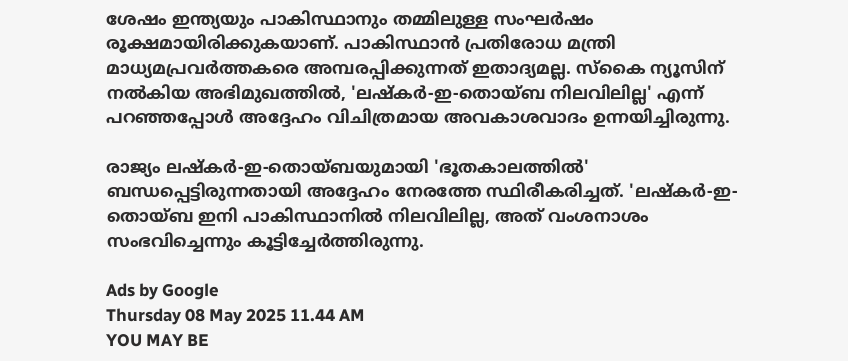ശേഷം ഇന്ത്യയും പാകിസ്ഥാനും തമ്മിലുള്ള സംഘര്‍ഷം രൂക്ഷമായിരിക്കുകയാണ്. പാകിസ്ഥാന്‍ പ്രതിരോധ മന്ത്രി മാധ്യമപ്രവര്‍ത്തകരെ അമ്പരപ്പിക്കുന്നത് ഇതാദ്യമല്ല. സ്‌കൈ ന്യൂസിന് നല്‍കിയ അഭിമുഖത്തില്‍, 'ലഷ്‌കര്‍-ഇ-തൊയ്ബ നിലവിലില്ല' എന്ന് പറഞ്ഞപ്പോള്‍ അദ്ദേഹം വിചിത്രമായ അവകാശവാദം ഉന്നയിച്ചിരുന്നു.

രാജ്യം ലഷ്‌കര്‍-ഇ-തൊയ്ബയുമായി 'ഭൂതകാലത്തില്‍' ബന്ധപ്പെട്ടിരുന്നതായി അദ്ദേഹം നേരത്തേ സ്ഥിരീകരിച്ചത്. 'ലഷ്‌കര്‍-ഇ-തൊയ്ബ ഇനി പാകിസ്ഥാനില്‍ നിലവിലില്ല, അത് വംശനാശം സംഭവിച്ചെന്നും കൂട്ടിച്ചേര്‍ത്തിരുന്നു.

Ads by Google
Thursday 08 May 2025 11.44 AM
YOU MAY BE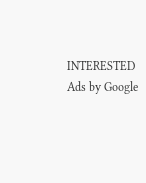INTERESTED
Ads by Google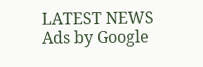LATEST NEWS
Ads by Google